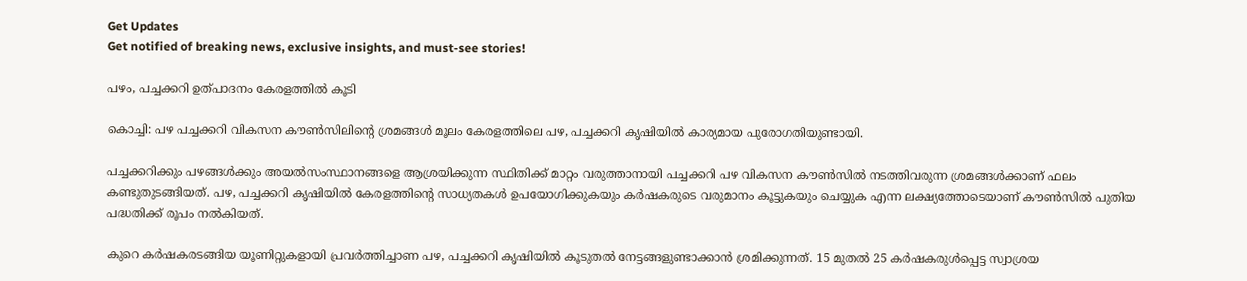Get Updates
Get notified of breaking news, exclusive insights, and must-see stories!

പഴം, പച്ചക്കറി ഉത്പാദനം കേരളത്തില്‍ കൂടി

കൊച്ചി: പഴ പച്ചക്കറി വികസന കൗണ്‍സിലിന്റെ ശ്രമങ്ങള്‍ മൂലം കേരളത്തിലെ പഴ, പച്ചക്കറി കൃഷിയില്‍ കാര്യമായ പുരോഗതിയുണ്ടായി.

പച്ചക്കറിക്കും പഴങ്ങള്‍ക്കും അയല്‍സംസ്ഥാനങ്ങളെ ആശ്രയിക്കുന്ന സ്ഥിതിക്ക് മാറ്റം വരുത്താനായി പച്ചക്കറി പഴ വികസന കൗണ്‍സില്‍ നടത്തിവരുന്ന ശ്രമങ്ങള്‍ക്കാണ് ഫലം കണ്ടുതുടങ്ങിയത്. പഴ, പച്ചക്കറി കൃഷിയില്‍ കേരളത്തിന്റെ സാധ്യതകള്‍ ഉപയോഗിക്കുകയും കര്‍ഷകരുടെ വരുമാനം കൂട്ടുകയും ചെയ്യുക എന്ന ലക്ഷ്യത്തോടെയാണ് കൗണ്‍സില്‍ പുതിയ പദ്ധതിക്ക് രൂപം നല്‍കിയത്.

കുറെ കര്‍ഷകരടങ്ങിയ യൂണിറ്റുകളായി പ്രവര്‍ത്തിച്ചാണ പഴ, പച്ചക്കറി കൃഷിയില്‍ കൂടുതല്‍ നേട്ടങ്ങളുണ്ടാക്കാന്‍ ശ്രമിക്കുന്നത്. 15 മുതല്‍ 25 കര്‍ഷകരുള്‍പ്പെട്ട സ്വാശ്രയ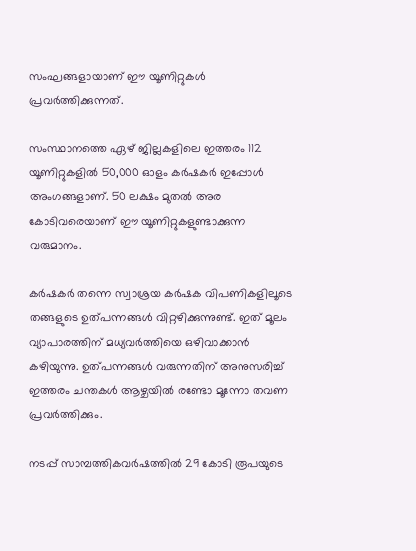സംഘങ്ങളായാണ് ഈ യൂണിറ്റുകള്‍ പ്രവര്‍ത്തിക്കുന്നത്.

സംസ്ഥാനത്തെ ഏഴ് ജില്ലകളിലെ ഇത്തരം 112 യൂണിറ്റുകളില്‍ 50,000 ഓളം കര്‍ഷകര്‍ ഇപ്പോള്‍ അംഗങ്ങളാണ്. 50 ലക്ഷം മുതല്‍ അര കോടിവരെയാണ് ഈ യൂണിറ്റുകളുണ്ടാക്കുന്ന വരുമാനം.

കര്‍ഷകര്‍ തന്നെ സ്വാശ്രയ കര്‍ഷക വിപണികളിലൂടെ തങ്ങളുടെ ഉത്പന്നങ്ങള്‍ വിറ്റഴിക്കുന്നുണ്ട്. ഇത് മൂലം വ്യാപാരത്തിന് മധ്യവര്‍ത്തിയെ ഒഴിവാക്കാന്‍ കഴിയുന്നു. ഉത്പന്നങ്ങള്‍ വരുന്നതിന് അനുസരിച്ച് ഇത്തരം ചന്തകള്‍ ആഴ്ചയില്‍ രണ്ടോ മൂന്നോ തവണ പ്രവര്‍ത്തിക്കും.

നടപ്പ് സാമ്പത്തികവര്‍ഷത്തില്‍ 29 കോടി രൂപയുടെ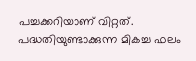പച്ചക്കറിയാണ് വിറ്റത്. പദ്ധതിയുണ്ടാക്കുന്ന മികച്ച ഫലം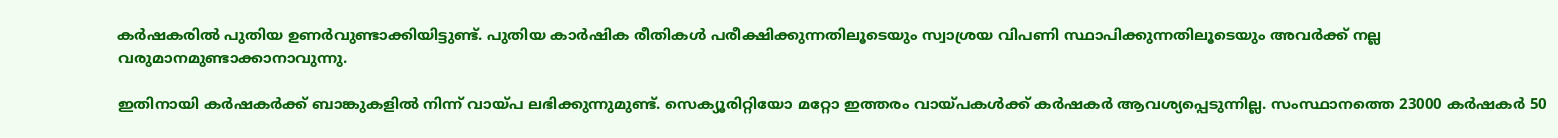കര്‍ഷകരില്‍ പുതിയ ഉണര്‍വുണ്ടാക്കിയിട്ടുണ്ട്. പുതിയ കാര്‍ഷിക രീതികള്‍ പരീക്ഷിക്കുന്നതിലൂടെയും സ്വാശ്രയ വിപണി സ്ഥാപിക്കുന്നതിലൂടെയും അവര്‍ക്ക് നല്ല വരുമാനമുണ്ടാക്കാനാവുന്നു.

ഇതിനായി കര്‍ഷകര്‍ക്ക് ബാങ്കുകളില്‍ നിന്ന് വായ്പ ലഭിക്കുന്നുമുണ്ട്. സെക്യൂരിറ്റിയോ മറ്റോ ഇത്തരം വായ്പകള്‍ക്ക് കര്‍ഷകര്‍ ആവശ്യപ്പെടുന്നില്ല. സംസ്ഥാനത്തെ 23000 കര്‍ഷകര്‍ 50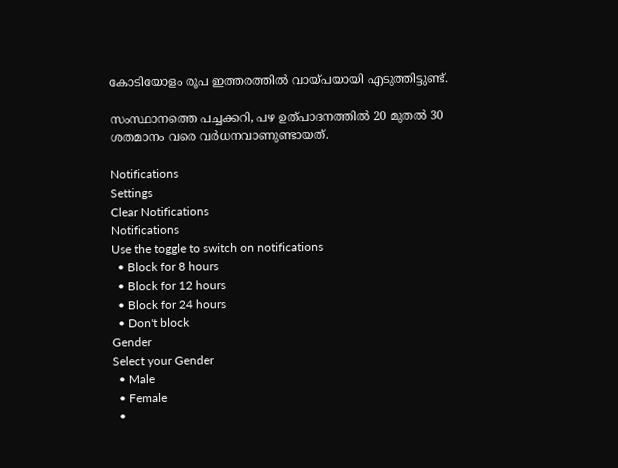കോടിയോളം രൂപ ഇത്തരത്തില്‍ വായ്പയായി എടുത്തിട്ടുണ്ട്.

സംസ്ഥാനത്തെ പച്ചക്കറി, പഴ ഉത്പാദനത്തില്‍ 20 മുതല്‍ 30 ശതമാനം വരെ വര്‍ധനവാണുണ്ടായത്.

Notifications
Settings
Clear Notifications
Notifications
Use the toggle to switch on notifications
  • Block for 8 hours
  • Block for 12 hours
  • Block for 24 hours
  • Don't block
Gender
Select your Gender
  • Male
  • Female
  •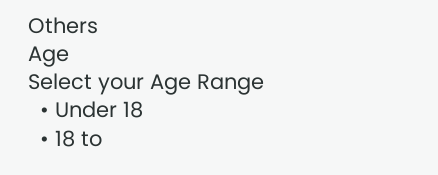Others
Age
Select your Age Range
  • Under 18
  • 18 to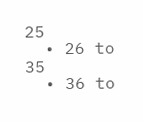25
  • 26 to 35
  • 36 to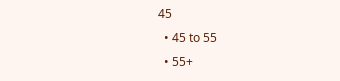45
  • 45 to 55
  • 55+